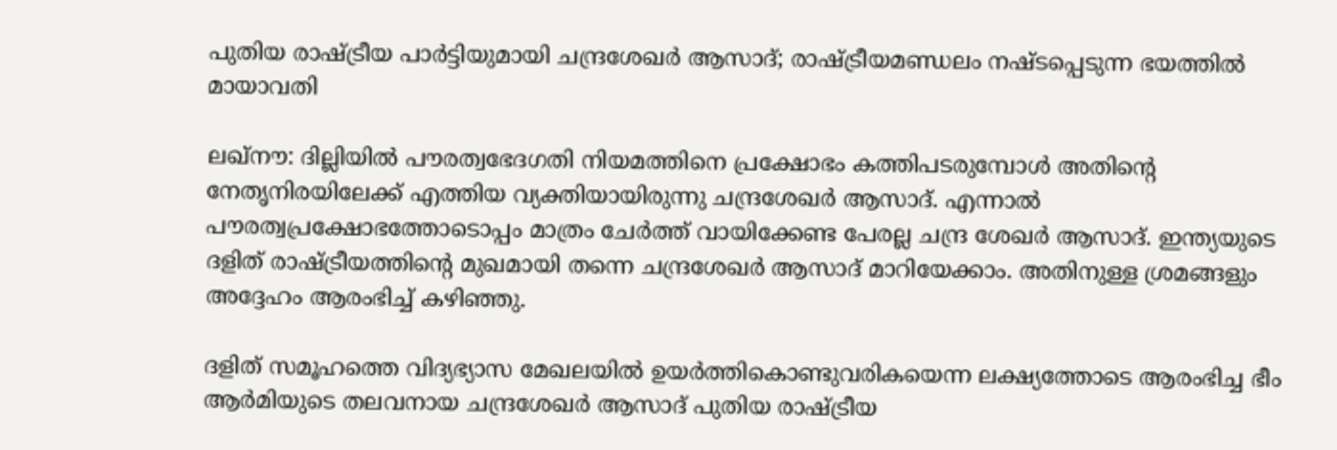പുതിയ രാഷ്ട്രീയ പാര്‍ട്ടിയുമായി ചന്ദ്രശേഖര്‍ ആസാദ്; രാഷ്ട്രീയമണ്ഡലം നഷ്ടപ്പെടുന്ന ഭയത്തില്‍ മായാവതി

ലഖ്നൗ: ദില്ലിയില്‍ പൗരത്വഭേദഗതി നിയമത്തിനെ പ്രക്ഷോഭം കത്തിപടരുമ്പോള്‍ അതിന്റെ നേതൃനിരയിലേക്ക് എത്തിയ വ്യക്തിയായിരുന്നു ചന്ദ്രശേഖര്‍ ആസാദ്. എന്നാല്‍ പൗരത്വപ്രക്ഷോഭത്തോടൊപ്പം മാത്രം ചേര്‍ത്ത് വായിക്കേണ്ട പേരല്ല ചന്ദ്ര ശേഖര്‍ ആസാദ്. ഇന്ത്യയുടെ ദളിത് രാഷ്ട്രീയത്തിന്റെ മുഖമായി തന്നെ ചന്ദ്രശേഖര്‍ ആസാദ് മാറിയേക്കാം. അതിനുള്ള ശ്രമങ്ങളും അദ്ദേഹം ആരംഭിച്ച് കഴിഞ്ഞു.

ദളിത് സമൂഹത്തെ വിദ്യഭ്യാസ മേഖലയില്‍ ഉയര്‍ത്തികൊണ്ടുവരികയെന്ന ലക്ഷ്യത്തോടെ ആരംഭിച്ച ഭീം ആര്‍മിയുടെ തലവനായ ചന്ദ്രശേഖര്‍ ആസാദ് പുതിയ രാഷ്ട്രീയ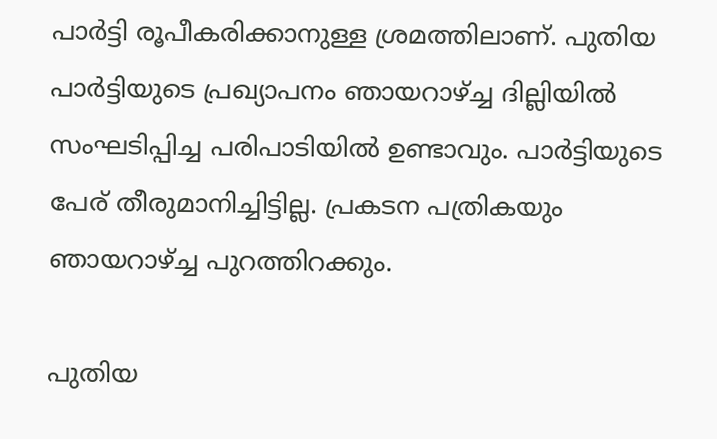പാര്‍ട്ടി രൂപീകരിക്കാനുള്ള ശ്രമത്തിലാണ്. പുതിയ പാര്‍ട്ടിയുടെ പ്രഖ്യാപനം ഞായറാഴ്ച്ച ദില്ലിയില്‍ സംഘടിപ്പിച്ച പരിപാടിയില്‍ ഉണ്ടാവും. പാര്‍ട്ടിയുടെ പേര് തീരുമാനിച്ചിട്ടില്ല. പ്രകടന പത്രികയും ഞായറാഴ്ച്ച പുറത്തിറക്കും.

പുതിയ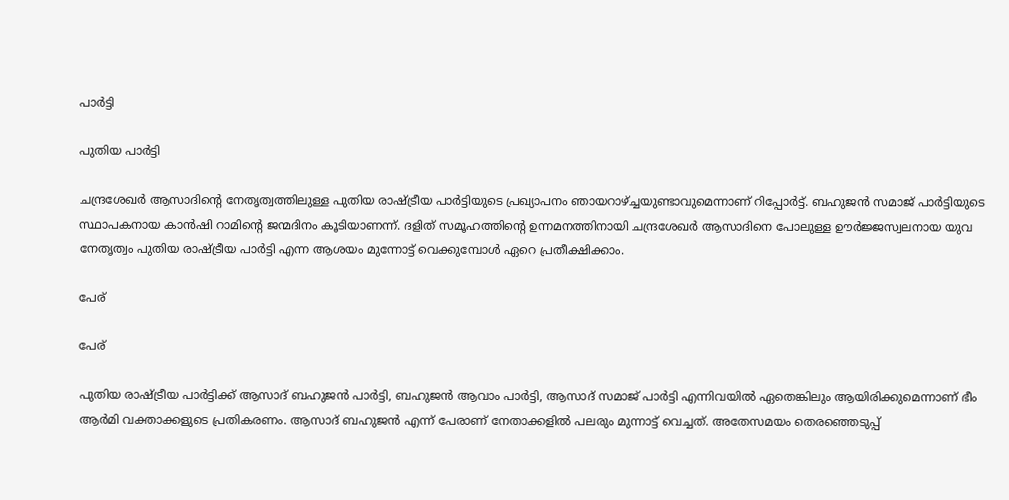പാര്‍ട്ടി

പുതിയ പാര്‍ട്ടി

ചന്ദ്രശേഖര്‍ ആസാദിന്റെ നേതൃത്വത്തിലുള്ള പുതിയ രാഷ്ട്രീയ പാര്‍ട്ടിയുടെ പ്രഖ്യാപനം ഞായറാഴ്ച്ചയുണ്ടാവുമെന്നാണ് റിപ്പോര്‍ട്ട്. ബഹുജന്‍ സമാജ് പാര്‍ട്ടിയുടെ സ്ഥാപകനായ കാന്‍ഷി റാമിന്റെ ജന്മദിനം കൂടിയാണന്ന്. ദളിത് സമൂഹത്തിന്റെ ഉന്നമനത്തിനായി ചന്ദ്രശേഖര്‍ ആസാദിനെ പോലുള്ള ഊര്‍ജ്ജസ്വലനായ യുവ നേതൃത്വം പുതിയ രാഷ്ട്രീയ പാര്‍ട്ടി എന്ന ആശയം മുന്നോട്ട് വെക്കുമ്പോള്‍ ഏറെ പ്രതീക്ഷിക്കാം.

പേര്

പേര്

പുതിയ രാഷ്ട്രീയ പാര്‍ട്ടിക്ക് ആസാദ് ബഹുജന്‍ പാര്‍ട്ടി, ബഹുജന്‍ ആവാം പാര്‍ട്ടി, ആസാദ് സമാജ് പാര്‍ട്ടി എന്നിവയില്‍ ഏതെങ്കിലും ആയിരിക്കുമെന്നാണ് ഭീം ആര്‍മി വക്താക്കളുടെ പ്രതികരണം. ആസാദ് ബഹുജന്‍ എന്ന് പേരാണ് നേതാക്കളില്‍ പലരും മുന്നാട്ട് വെച്ചത്. അതേസമയം തെരഞ്ഞെടുപ്പ്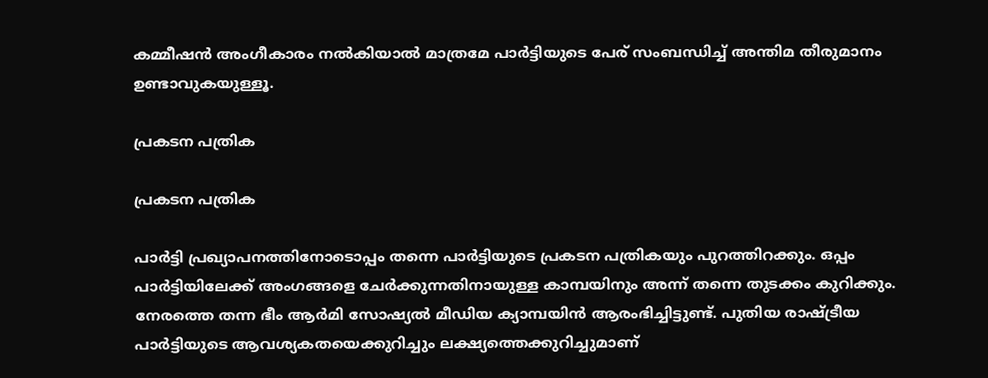കമ്മീഷന്‍ അംഗീകാരം നല്‍കിയാല്‍ മാത്രമേ പാര്‍ട്ടിയുടെ പേര് സംബന്ധിച്ച് അന്തിമ തീരുമാനം ഉണ്ടാവുകയുള്ളൂ.

പ്രകടന പത്രിക

പ്രകടന പത്രിക

പാര്‍ട്ടി പ്രഖ്യാപനത്തിനോടൊപ്പം തന്നെ പാര്‍ട്ടിയുടെ പ്രകടന പത്രികയും പുറത്തിറക്കും. ഒപ്പം പാര്‍ട്ടിയിലേക്ക് അംഗങ്ങളെ ചേര്‍ക്കുന്നതിനായുള്ള കാമ്പയിനും അന്ന് തന്നെ തുടക്കം കുറിക്കും. നേരത്തെ തന്ന ഭീം ആര്‍മി സോഷ്യല്‍ മീഡിയ ക്യാമ്പയിന്‍ ആരംഭിച്ചിട്ടുണ്ട്. പുതിയ രാഷ്ട്രീയ പാര്‍ട്ടിയുടെ ആവശ്യകതയെക്കുറിച്ചും ലക്ഷ്യത്തെക്കുറിച്ചുമാണ്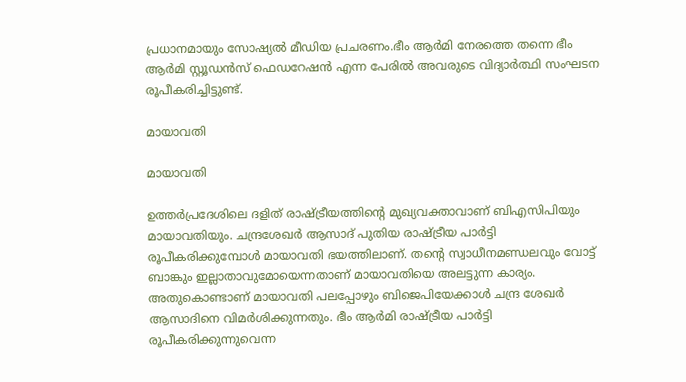പ്രധാനമായും സോഷ്യല്‍ മീഡിയ പ്രചരണം.ഭീം ആര്‍മി നേരത്തെ തന്നെ ഭീം ആര്‍മി സ്റ്റൂഡന്‍സ് ഫെഡറേഷന്‍ എന്ന പേരില്‍ അവരുടെ വിദ്യാര്‍ത്ഥി സംഘടന രൂപീകരിച്ചിട്ടുണ്ട്.

മായാവതി

മായാവതി

ഉത്തര്‍പ്രദേശിലെ ദളിത് രാഷ്ട്രീയത്തിന്റെ മുഖ്യവക്താവാണ് ബിഎസിപിയും മായാവതിയും. ചന്ദ്രശേഖര്‍ ആസാദ് പുതിയ രാഷ്ട്രീയ പാര്‍ട്ടി രൂപീകരിക്കുമ്പോള്‍ മായാവതി ഭയത്തിലാണ്. തന്റെ സ്വാധീനമണ്ഡലവും വോട്ട് ബാങ്കും ഇല്ലാതാവുമോയെന്നതാണ് മായാവതിയെ അലട്ടുന്ന കാര്യം. അതുകൊണ്ടാണ് മായാവതി പലപ്പോഴും ബിജെപിയേക്കാള്‍ ചന്ദ്ര ശേഖര്‍ ആസാദിനെ വിമര്‍ശിക്കുന്നതും. ഭീം ആര്‍മി രാഷ്ട്രീയ പാര്‍ട്ടി രൂപീകരിക്കുന്നുവെന്ന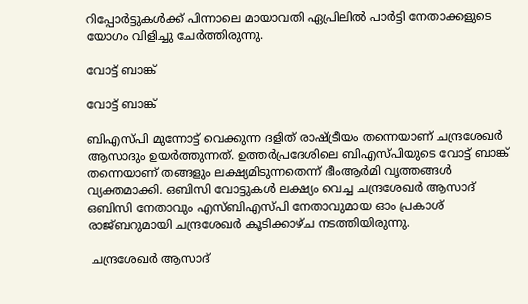റിപ്പോര്‍ട്ടുകള്‍ക്ക് പിന്നാലെ മായാവതി ഏപ്രിലില്‍ പാര്‍ട്ടി നേതാക്കളുടെ യോഗം വിളിച്ചു ചേര്‍ത്തിരുന്നു.

വോട്ട് ബാങ്ക്

വോട്ട് ബാങ്ക്

ബിഎസ്പി മുന്നോട്ട് വെക്കുന്ന ദളിത് രാഷ്ട്രീയം തന്നെയാണ് ചന്ദ്രശേഖര്‍ ആസാദും ഉയര്‍ത്തുന്നത്. ഉത്തര്‍പ്രദേശിലെ ബിഎസ്പിയുടെ വോട്ട് ബാങ്ക് തന്നെയാണ് തങ്ങളും ലക്ഷ്യമിടുന്നതെന്ന് ഭീംആര്‍മി വൃത്തങ്ങള്‍ വ്യക്തമാക്കി. ഒബിസി വോട്ടുകള്‍ ലക്ഷ്യം വെച്ച ചന്ദ്രശേഖര്‍ ആസാദ് ഒബിസി നേതാവും എസ്ബിഎസ്പി നേതാവുമായ ഓം പ്രകാശ് രാജ്ബറുമായി ചന്ദ്രശേഖര്‍ കൂടിക്കാഴ്ച നടത്തിയിരുന്നു.

 ചന്ദ്രശേഖര്‍ ആസാദ്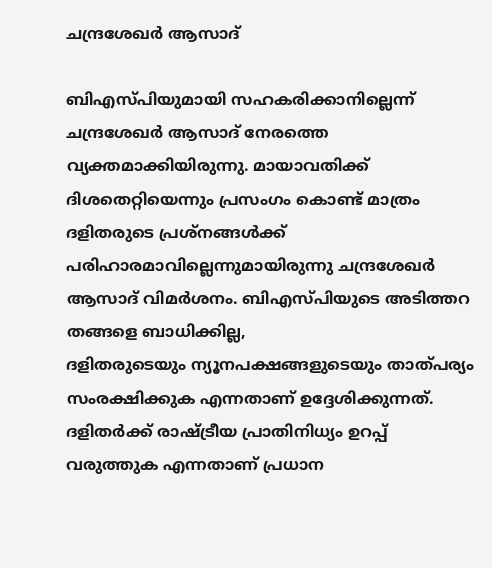ചന്ദ്രശേഖര്‍ ആസാദ്

ബിഎസ്പിയുമായി സഹകരിക്കാനില്ലെന്ന് ചന്ദ്രശേഖര്‍ ആസാദ് നേരത്തെ വ്യക്തമാക്കിയിരുന്നു. മായാവതിക്ക് ദിശതെറ്റിയെന്നും പ്രസംഗം കൊണ്ട് മാത്രം ദളിതരുടെ പ്രശ്‌നങ്ങള്‍ക്ക് പരിഹാരമാവില്ലെന്നുമായിരുന്നു ചന്ദ്രശേഖര്‍ ആസാദ് വിമര്‍ശനം. ബിഎസ്പിയുടെ അടിത്തറ തങ്ങളെ ബാധിക്കില്ല,
ദളിതരുടെയും ന്യൂനപക്ഷങ്ങളുടെയും താത്പര്യം സംരക്ഷിക്കുക എന്നതാണ് ഉദ്ദേശിക്കുന്നത്. ദളിതര്‍ക്ക് രാഷ്ട്രീയ പ്രാതിനിധ്യം ഉറപ്പ് വരുത്തുക എന്നതാണ് പ്രധാന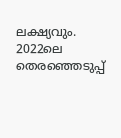ലക്ഷ്യവും. 2022ലെ തെരഞ്ഞെടുപ്പ്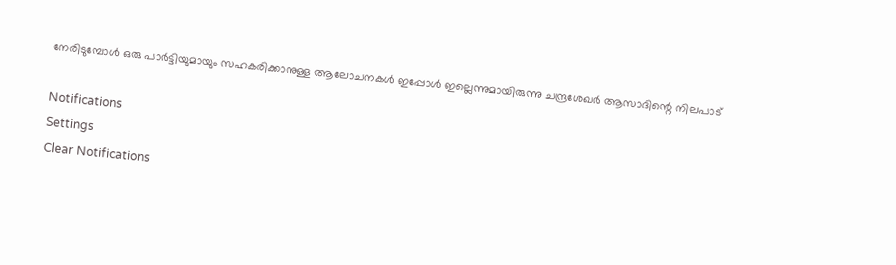നേരിടുമ്പോള്‍ ഒരു പാര്‍ട്ടിയുമായും സഹകരിക്കാനുള്ള ആലോചനകള്‍ ഇപ്പോള്‍ ഇല്ലെന്നുമായിരുന്നു ചന്ദ്രശേഖര്‍ ആസാദിന്റെ നിലപാട്

Notifications
Settings
Clear Notifications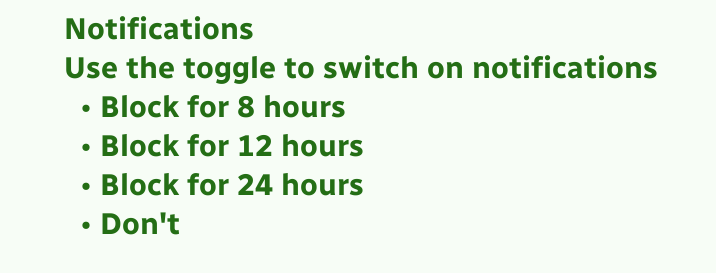Notifications
Use the toggle to switch on notifications
  • Block for 8 hours
  • Block for 12 hours
  • Block for 24 hours
  • Don't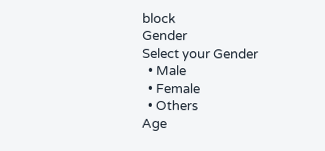block
Gender
Select your Gender
  • Male
  • Female
  • Others
Age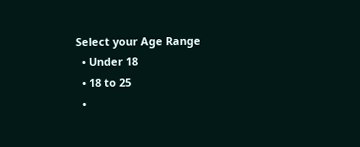Select your Age Range
  • Under 18
  • 18 to 25
  •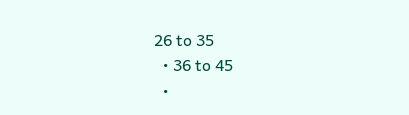26 to 35
  • 36 to 45
  •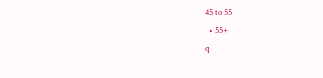45 to 55
  • 55+
q